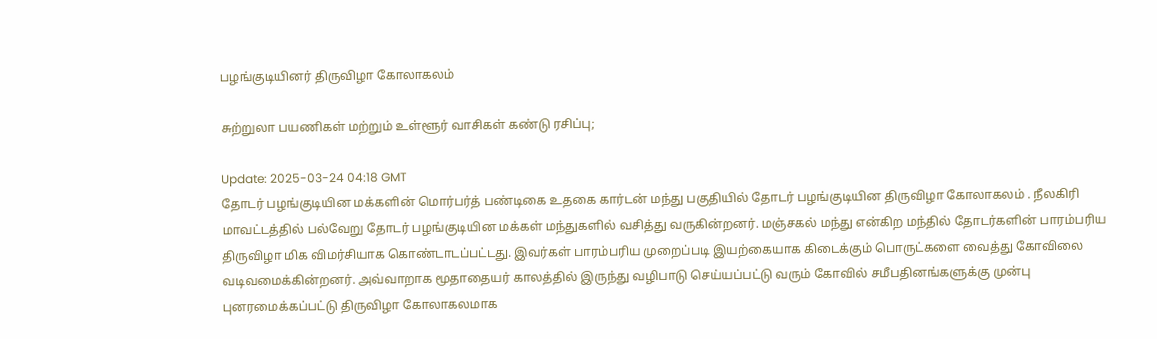பழங்குடியினர் திருவிழா கோலாகலம்

சுற்றுலா பயணிகள் மற்றும் உள்ளூர் வாசிகள் கண்டு ரசிப்பு;

Update: 2025-03-24 04:18 GMT
தோடர் பழங்குடியின மக்களின் மொர்பர்த் பண்டிகை உதகை கார்டன் மந்து பகுதியில் தோடர் பழங்குடியின திருவிழா கோலாகலம் . நீலகிரி மாவட்டத்தில் பல்வேறு தோடர் பழங்குடியின மக்கள் மந்துகளில் வசித்து வருகின்றனர். மஞ்சகல் மந்து என்கிற மந்தில் தோடர்களின் பாரம்பரிய திருவிழா மிக விமர்சியாக கொண்டாடப்பட்டது. இவர்கள் பாரம்பரிய முறைப்படி இயற்கையாக கிடைக்கும் பொருட்களை வைத்து கோவிலை வடிவமைக்கின்றனர். அவ்வாறாக மூதாதையர் காலத்தில் இருந்து வழிபாடு செய்யப்பட்டு வரும் கோவில் சமீபதினங்களுக்கு முன்பு புனரமைக்கப்பட்டு திருவிழா கோலாகலமாக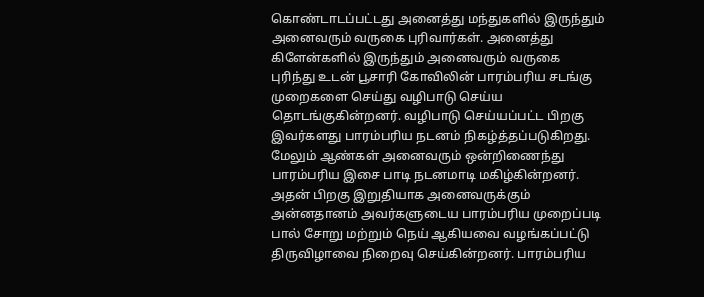கொண்டாடப்பட்டது அனைத்து மந்துகளில் இருந்தும் அனைவரும் வருகை புரிவார்கள். அனைத்து கிளேன்களில் இருந்தும் அனைவரும் வருகை புரிந்து உடன் பூசாரி கோவிலின் பாரம்பரிய சடங்கு முறைகளை செய்து வழிபாடு செய்ய தொடங்குகின்றனர். வழிபாடு செய்யப்பட்ட பிறகு இவர்களது பாரம்பரிய நடனம் நிகழ்த்தப்படுகிறது. மேலும் ஆண்கள் அனைவரும் ஒன்றிணைந்து பாரம்பரிய இசை பாடி நடனமாடி மகிழ்கின்றனர். அதன் பிறகு இறுதியாக அனைவருக்கும் அன்னதானம் அவர்களுடைய பாரம்பரிய முறைப்படி பால் சோறு மற்றும் நெய் ஆகியவை வழங்கப்பட்டு திருவிழாவை நிறைவு செய்கின்றனர். பாரம்பரிய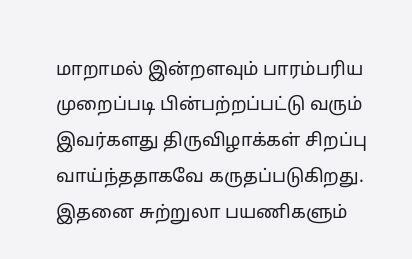மாறாமல் இன்றளவும் பாரம்பரிய முறைப்படி பின்பற்றப்பட்டு வரும் இவர்களது திருவிழாக்கள் சிறப்பு வாய்ந்ததாகவே கருதப்படுகிறது. இதனை சுற்றுலா பயணிகளும்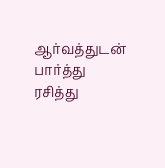ஆர்வத்துடன் பார்த்து ரசித்து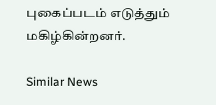புகைப்படம் எடுத்தும் மகிழ்கின்றனர்.

Similar News